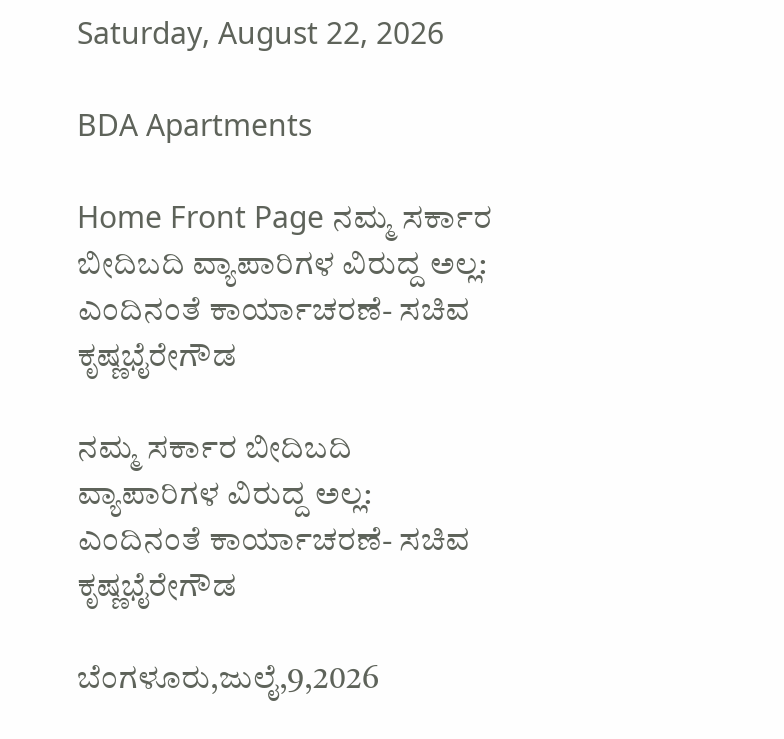Saturday, August 22, 2026

BDA Apartments

Home Front Page ನಮ್ಮ ಸರ್ಕಾರ ಬೀದಿಬದಿ ವ್ಯಾಪಾರಿಗಳ ವಿರುದ್ದ ಅಲ್ಲ: ಎಂದಿನಂತೆ ಕಾರ್ಯಾಚರಣೆ- ಸಚಿವ ಕೃಷ್ಣಭೈರೇಗೌಡ

ನಮ್ಮ ಸರ್ಕಾರ ಬೀದಿಬದಿ ವ್ಯಾಪಾರಿಗಳ ವಿರುದ್ದ ಅಲ್ಲ: ಎಂದಿನಂತೆ ಕಾರ್ಯಾಚರಣೆ- ಸಚಿವ ಕೃಷ್ಣಭೈರೇಗೌಡ

ಬೆಂಗಳೂರು,ಜುಲೈ,9,2026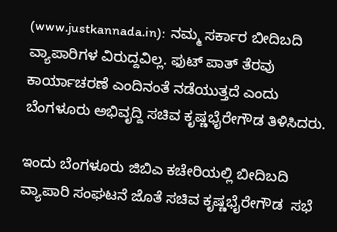(www.justkannada.in):  ನಮ್ಮ ಸರ್ಕಾರ ಬೀದಿಬದಿ ವ್ಯಾಪಾರಿಗಳ ವಿರುದ್ದವಿಲ್ಲ. ಫುಟ್ ಪಾತ್ ತೆರವು ಕಾರ್ಯಾಚರಣೆ ಎಂದಿನಂತೆ ನಡೆಯುತ್ತದೆ ಎಂದು ಬೆಂಗಳೂರು ಅಭಿವೃದ್ದಿ ಸಚಿವ ಕೃಷ್ಣಭೈರೇಗೌಡ ತಿಳಿಸಿದರು.

ಇಂದು ಬೆಂಗಳೂರು ಜಿಬಿಎ ಕಚೇರಿಯಲ್ಲಿ ಬೀದಿಬದಿ ವ್ಯಾಪಾರಿ ಸಂಘಟನೆ ಜೊತೆ ಸಚಿವ ಕೃಷ್ಣಭೈರೇಗೌಡ  ಸಭೆ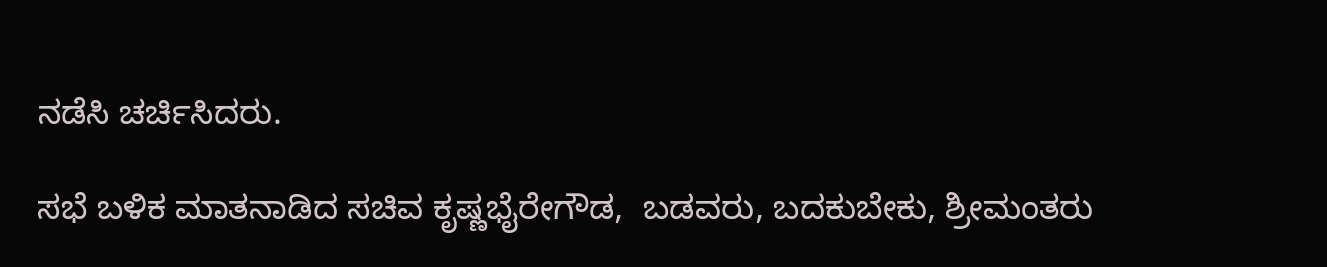ನಡೆಸಿ ಚರ್ಚಿಸಿದರು.

ಸಭೆ ಬಳಿಕ ಮಾತನಾಡಿದ ಸಚಿವ ಕೃಷ್ಣಭೈರೇಗೌಡ,  ಬಡವರು, ಬದಕುಬೇಕು, ಶ್ರೀಮಂತರು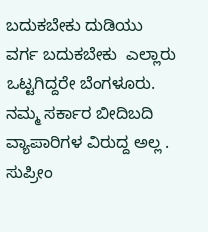ಬದುಕಬೇಕು ದುಡಿಯು ವರ್ಗ ಬದುಕಬೇಕು  ಎಲ್ಲಾರು ಒಟ್ಟಗಿದ್ದರೇ ಬೆಂಗಳೂರು.  ನಮ್ಮ ಸರ್ಕಾರ ಬೀದಿಬದಿ ವ್ಯಾಪಾರಿಗಳ ವಿರುದ್ದ ಅಲ್ಲ . ಸುಪ್ರೀಂ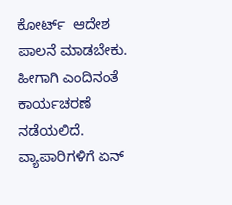ಕೋರ್ಟ್  ಆದೇಶ ಪಾಲನೆ ಮಾಡಬೇಕು. ಹೀಗಾಗಿ ಎಂದಿನಂತೆ ಕಾರ್ಯಚರಣೆ ನಡೆಯಲಿದೆ.  ವ್ಯಾಪಾರಿಗಳಿಗೆ ಏನ್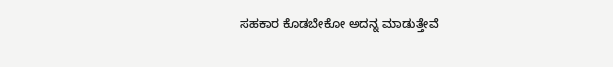ಸಹಕಾರ ಕೊಡಬೇಕೋ ಅದನ್ನ ಮಾಡುತ್ತೇವೆ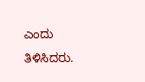ಎಂದು ತಿಳಿಸಿದರು.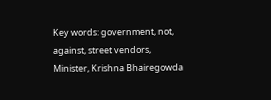Key words: government, not, against, street vendors, Minister, Krishna Bhairegowda